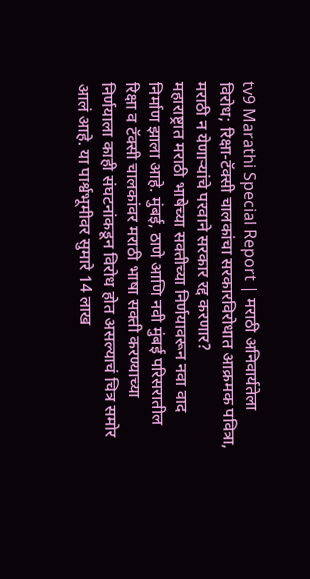tv9 Marathi Special Report | मराठी अनिवार्यतेला विरोध; रिक्षा-टॅक्सी चालकांचा सरकारविरोधात आक्रमक पवित्रा, मराठी न येणाऱ्यांचे परवाने सरकार रद्द करणार?
महाराष्ट्रात मराठी भाषेच्या सक्तीच्या निर्णयावरून नवा वाद निर्माण झाला आहे. मुंबई, ठाणे आणि नवी मुंबई परिसरातील रिक्षा व टॅक्सी चालकांवर मराठी भाषा सक्ती करण्याच्या निर्णयाला काही संघटनांकडून विरोध होत असल्याचं चित्र समोर आलं आहे. या पार्श्वभूमीवर सुमारे 14 लाख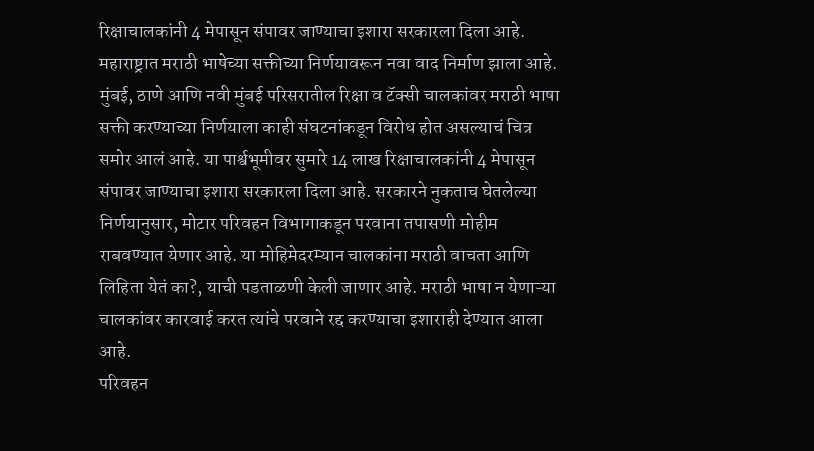रिक्षाचालकांनी 4 मेपासून संपावर जाण्याचा इशारा सरकारला दिला आहे.
महाराष्ट्रात मराठी भाषेच्या सक्तीच्या निर्णयावरून नवा वाद निर्माण झाला आहे. मुंबई, ठाणे आणि नवी मुंबई परिसरातील रिक्षा व टॅक्सी चालकांवर मराठी भाषा सक्ती करण्याच्या निर्णयाला काही संघटनांकडून विरोध होत असल्याचं चित्र समोर आलं आहे. या पार्श्वभूमीवर सुमारे 14 लाख रिक्षाचालकांनी 4 मेपासून संपावर जाण्याचा इशारा सरकारला दिला आहे. सरकारने नुकताच घेतलेल्या निर्णयानुसार, मोटार परिवहन विभागाकडून परवाना तपासणी मोहीम राबवण्यात येणार आहे. या मोहिमेदरम्यान चालकांना मराठी वाचता आणि लिहिता येतं का?, याची पडताळणी केली जाणार आहे. मराठी भाषा न येणाऱ्या चालकांवर कारवाई करत त्यांचे परवाने रद्द करण्याचा इशाराही देण्यात आला आहे.
परिवहन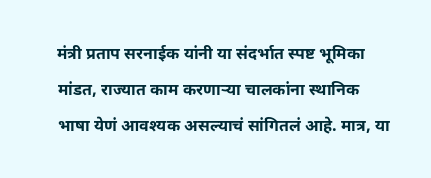मंत्री प्रताप सरनाईक यांनी या संदर्भात स्पष्ट भूमिका मांडत, राज्यात काम करणाऱ्या चालकांना स्थानिक भाषा येणं आवश्यक असल्याचं सांगितलं आहे. मात्र, या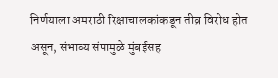निर्णयाला अमराठी रिक्षाचालकांकडून तीव्र विरोध होत असून, संभाव्य संपामुळे मुंबईसह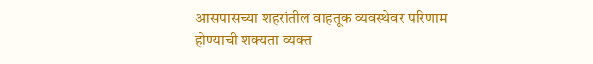आसपासच्या शहरांतील वाहतूक व्यवस्थेवर परिणाम होण्याची शक्यता व्यक्त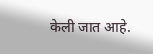केली जात आहे.